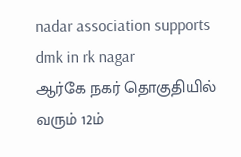nadar association supports dmk in rk nagar
ஆர்கே நகர் தொகுதியில் வரும் 12ம்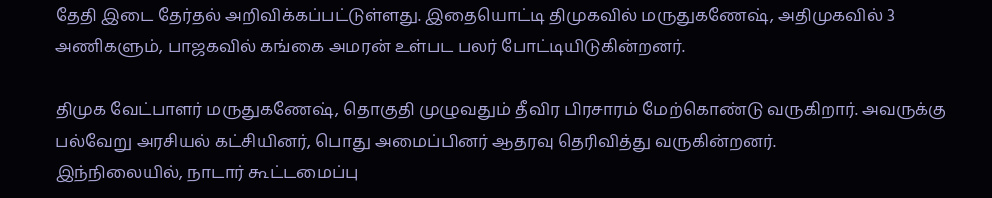தேதி இடை தேர்தல் அறிவிக்கப்பட்டுள்ளது. இதையொட்டி திமுகவில் மருதுகணேஷ், அதிமுகவில் 3 அணிகளும், பாஜகவில் கங்கை அமரன் உள்பட பலர் போட்டியிடுகின்றனர்.

திமுக வேட்பாளர் மருதுகணேஷ், தொகுதி முழுவதும் தீவிர பிரசாரம் மேற்கொண்டு வருகிறார். அவருக்கு பல்வேறு அரசியல் கட்சியினர், பொது அமைப்பினர் ஆதரவு தெரிவித்து வருகின்றனர்.
இந்நிலையில், நாடார் கூட்டமைப்பு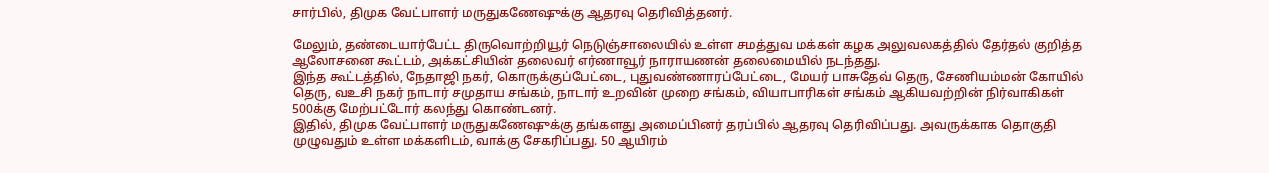சார்பில், திமுக வேட்பாளர் மருதுகணேஷுக்கு ஆதரவு தெரிவித்தனர்.

மேலும், தண்டையார்பேட்ட திருவொற்றியூர் நெடுஞ்சாலையில் உள்ள சமத்துவ மக்கள் கழக அலுவலகத்தில் தேர்தல் குறித்த ஆலோசனை கூட்டம், அக்கட்சியின் தலைவர் எர்ணாவூர் நாராயணன் தலைமையில் நடந்தது.
இந்த கூட்டத்தில், நேதாஜி நகர், கொருக்குப்பேட்டை, புதுவண்ணாரப்பேட்டை, மேயர் பாசுதேவ் தெரு, சேணியம்மன் கோயில் தெரு, வஉசி நகர் நாடார் சமுதாய சங்கம், நாடார் உறவின் முறை சங்கம், வியாபாரிகள் சங்கம் ஆகியவற்றின் நிர்வாகிகள் 500க்கு மேற்பட்டோர் கலந்து கொண்டனர்.
இதில், திமுக வேட்பாளர் மருதுகணேஷுக்கு தங்களது அமைப்பினர் தரப்பில் ஆதரவு தெரிவிப்பது. அவருக்காக தொகுதி முழுவதும் உள்ள மக்களிடம், வாக்கு சேகரிப்பது. 50 ஆயிரம்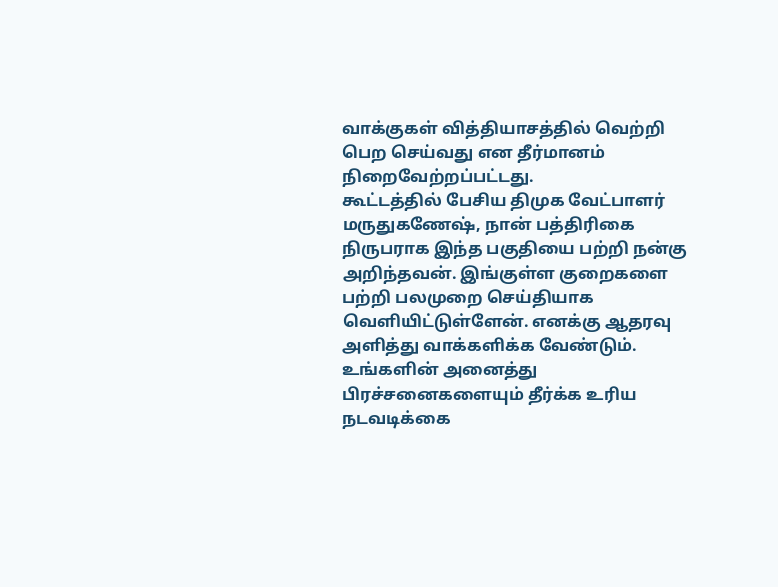வாக்குகள் வித்தியாசத்தில் வெற்றி பெற செய்வது என தீர்மானம் நிறைவேற்றப்பட்டது.
கூட்டத்தில் பேசிய திமுக வேட்பாளர் மருதுகணேஷ், நான் பத்திரிகை நிருபராக இந்த பகுதியை பற்றி நன்கு அறிந்தவன். இங்குள்ள குறைகளை பற்றி பலமுறை செய்தியாக வெளியிட்டுள்ளேன். எனக்கு ஆதரவு அளித்து வாக்களிக்க வேண்டும். உங்களின் அனைத்து பிரச்சனைகளையும் தீர்க்க உரிய நடவடிக்கை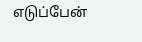எடுப்பேன்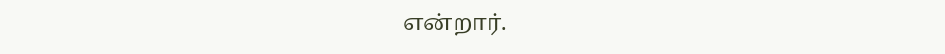என்றார்.